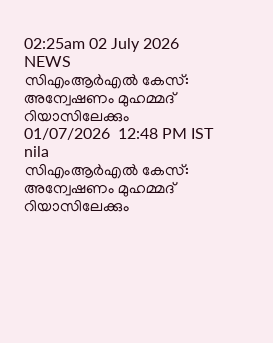02:25am 02 July 2026
NEWS
സിഎംആർഎൽ കേസ്: അന്വേഷണം മുഹമ്മദ് റിയാസിലേക്കും
01/07/2026  12:48 PM IST
nila
സിഎംആർഎൽ കേസ്: അന്വേഷണം മുഹമ്മദ് റിയാസിലേക്കും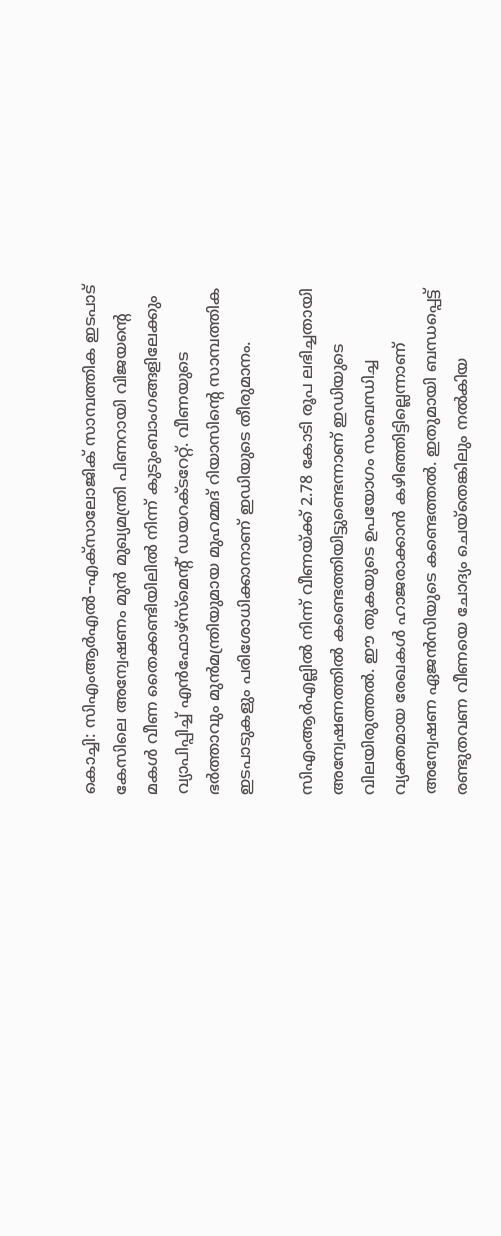കൊച്ചി: സിഎംആർഎൽ–എക്സാലോജിക് സാമ്പത്തിക ഇടപാട് കേസിലെ അന്വേഷണം മുൻ മുഖ്യമന്ത്രി പിണറായി വിജയന്റെ മകൾ വീണ തൈക്കണ്ടിയിലിൽ നിന്ന് കുടുംബാംഗങ്ങളിലേക്കും വ്യാപിപ്പിച്ച് എൻഫോഴ്സ്മെന്റ് ഡയറക്ടറേറ്റ്. വീണയുടെ ഭർത്താവും മുൻമന്ത്രിയുമായ മുഹമ്മദ് റിയാസിന്റെ സാമ്പത്തിക ഇടപാടുകളും പരിശോധിക്കാനാണ് ഇഡിയുടെ തീരുമാനം.

സിഎംആർഎല്ലിൽ നിന്ന് വീണയ്ക്ക് 2.78 കോടി രൂപ ലഭിച്ചതായി അന്വേഷണത്തിൽ കണ്ടെത്തിയിട്ടുണ്ടെന്നാണ് ഇഡിയുടെ വിലയിരുത്തൽ. ഈ തുകയുടെ ഉപയോഗം സംബന്ധിച്ച വ്യക്തമായ രേഖകൾ ഹാജരാക്കാൻ കഴിഞ്ഞിട്ടില്ലെന്നാണ് അന്വേഷണ ഏജൻസിയുടെ കണ്ടെത്തൽ. ഇതുമായി ബന്ധപ്പെട്ട് രണ്ടുതവണ വീണയെ ചോദ്യം ചെയ്തെങ്കിലും നൽകിയ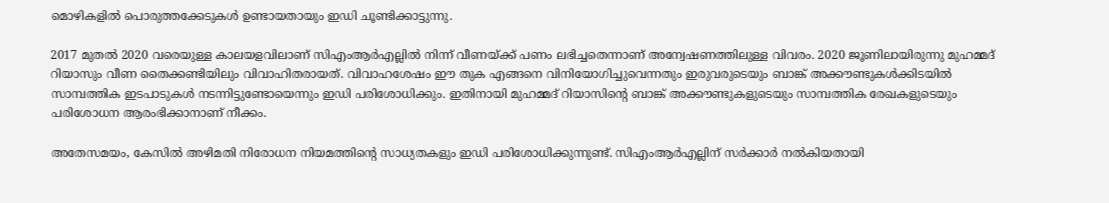മൊഴികളിൽ പൊരുത്തക്കേടുകൾ ഉണ്ടായതായും ഇഡി ചൂണ്ടിക്കാട്ടുന്നു.

2017 മുതൽ 2020 വരെയുള്ള കാലയളവിലാണ് സിഎംആർഎല്ലിൽ നിന്ന് വീണയ്ക്ക് പണം ലഭിച്ചതെന്നാണ് അന്വേഷണത്തിലുള്ള വിവരം. 2020 ജൂണിലായിരുന്നു മുഹമ്മദ് റിയാസും വീണ തൈക്കണ്ടിയിലും വിവാഹിതരായത്. വിവാഹശേഷം ഈ തുക എങ്ങനെ വിനിയോഗിച്ചുവെന്നതും ഇരുവരുടെയും ബാങ്ക് അക്കൗണ്ടുകൾക്കിടയിൽ സാമ്പത്തിക ഇടപാടുകൾ നടന്നിട്ടുണ്ടോയെന്നും ഇഡി പരിശോധിക്കും. ഇതിനായി മുഹമ്മദ് റിയാസിന്റെ ബാങ്ക് അക്കൗണ്ടുകളുടെയും സാമ്പത്തിക രേഖകളുടെയും പരിശോധന ആരംഭിക്കാനാണ് നീക്കം.

അതേസമയം, കേസിൽ അഴിമതി നിരോധന നിയമത്തിന്റെ സാധ്യതകളും ഇഡി പരിശോധിക്കുന്നുണ്ട്. സിഎംആർഎല്ലിന് സർക്കാർ നൽകിയതായി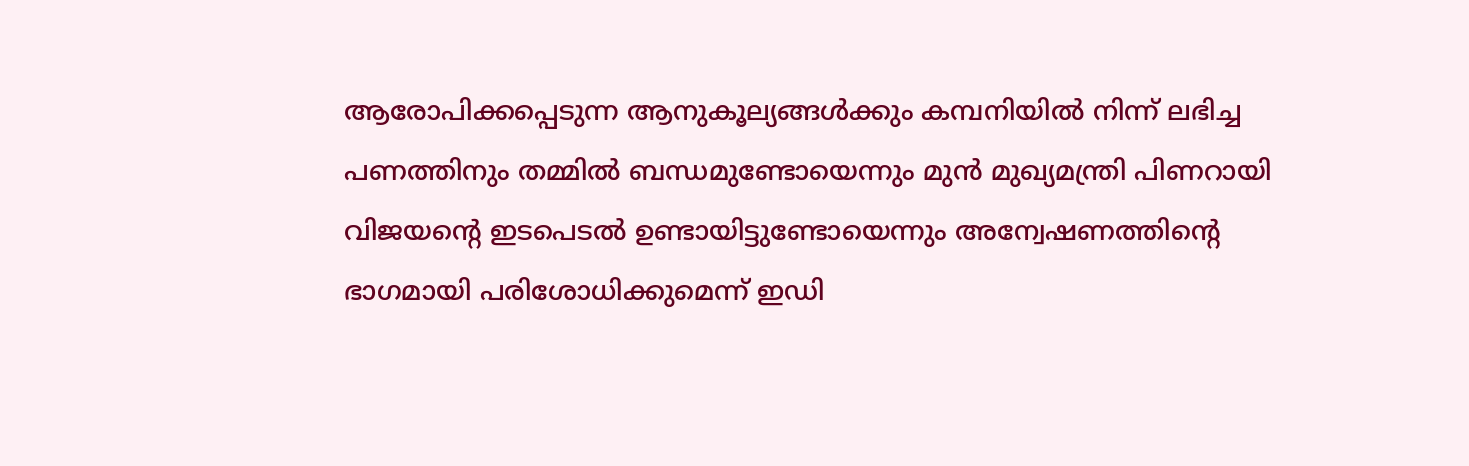ആരോപിക്കപ്പെടുന്ന ആനുകൂല്യങ്ങൾക്കും കമ്പനിയിൽ നിന്ന് ലഭിച്ച പണത്തിനും തമ്മിൽ ബന്ധമുണ്ടോയെന്നും മുൻ മുഖ്യമന്ത്രി പിണറായി വിജയന്റെ ഇടപെടൽ ഉണ്ടായിട്ടുണ്ടോയെന്നും അന്വേഷണത്തിന്റെ ഭാഗമായി പരിശോധിക്കുമെന്ന് ഇഡി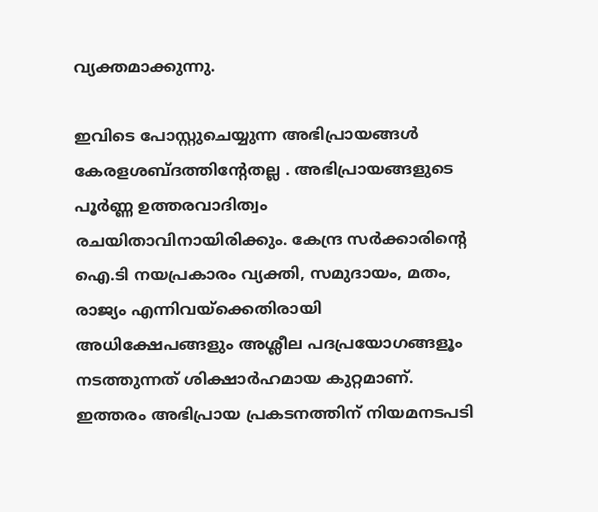വ്യക്തമാക്കുന്നു.

ഇവിടെ പോസ്റ്റുചെയ്യുന്ന അഭിപ്രായങ്ങള്‍ കേരളശബ്‌ദത്തിന്റേതല്ല . അഭിപ്രായങ്ങളുടെ പൂര്‍ണ്ണ ഉത്തരവാദിത്വം രചയിതാവിനായിരിക്കും. കേന്ദ്ര സർക്കാരിന്റെ ഐ.ടി നയപ്രകാരം വ്യക്തി, സമുദായം, മതം, രാജ്യം എന്നിവയ്ക്കെതിരായി അധിക്ഷേപങ്ങളും അശ്ലീല പദപ്രയോഗങ്ങളൂം നടത്തുന്നത് ശിക്ഷാര്‍ഹമായ കുറ്റമാണ്. ഇത്തരം അഭിപ്രായ പ്രകടനത്തിന് നിയമനടപടി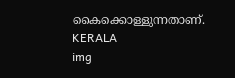കൈക്കൊള്ളുന്നതാണ്.
KERALA
img